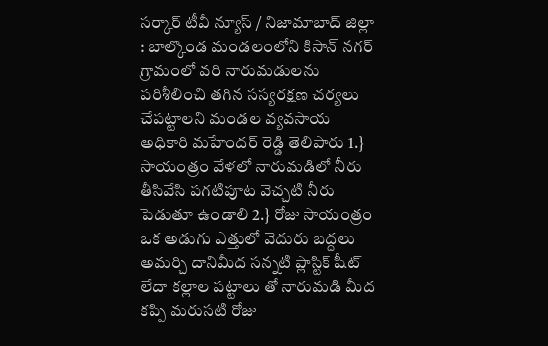సర్కార్ టీవీ న్యూస్ / నిజామాబాద్ జిల్లా : బాల్కొండ మండలంలోని కిసాన్ నగర్ గ్రామంలో వరి నారుమడులను పరిశీలించి తగిన సస్యరక్షణ చర్యలు చేపట్టాలని మండల వ్యవసాయ అధికారి మహేందర్ రెడ్డి తెలిపారు 1.} సాయంత్రం వేళలో నారుమడిలో నీరు తీసివేసి పగటిపూట వెచ్చటి నీరు పెడుతూ ఉండాలి 2.} రోజు సాయంత్రం ఒక అడుగు ఎత్తులో వెదురు బద్దలు అమర్చి దానిమీద సన్నటి ప్లాస్టిక్ షీట్ లేదా కల్లాల పట్టాలు తో నారుమడి మీద కప్పి మరుసటి రోజు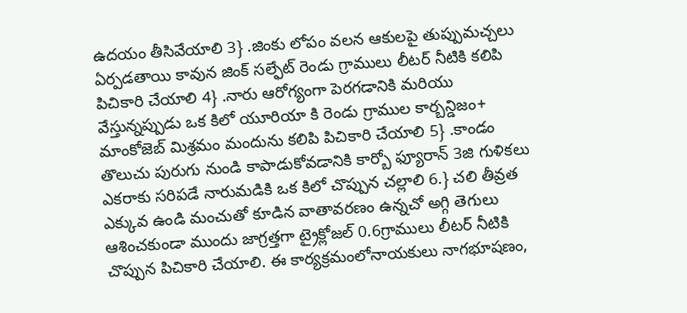ఉదయం తీసివేయాలి 3} .జింకు లోపం వలన ఆకులపై తుప్పుమచ్చలు ఏర్పడతాయి కావున జింక్ సల్ఫేట్ రెండు గ్రాములు లీటర్ నీటికి కలిపి పిచికారి చేయాలి 4} .నారు ఆరోగ్యంగా పెరగడానికి మరియు వేస్తున్నప్పుడు ఒక కిలో యూరియా కి రెండు గ్రాముల కార్బన్డిజం+ మాంకోజెబ్ మిశ్రమం మందును కలిపి పిచికారి చేయాలి 5} .కాండం తొలుచు పురుగు నుండి కాపాడుకోవడానికి కార్బో ఫ్యూరాన్ 3జి గుళికలు ఎకరాకు సరిపడే నారుమడికి ఒక కిలో చొప్పున చల్లాలి 6.} చలి తీవ్రత ఎక్కువ ఉండి మంచుతో కూడిన వాతావరణం ఉన్నచో అగ్గి తెగులు ఆశించకుండా ముందు జాగ్రత్తగా ట్రైక్లోజల్ 0.6గ్రాములు లీటర్ నీటికి చొప్పున పిచికారి చేయాలి. ఈ కార్యక్రమంలోనాయకులు నాగభూషణం,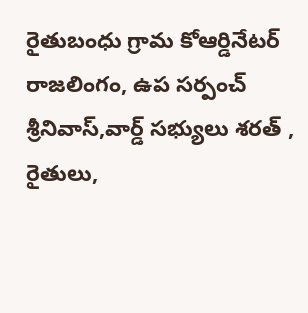రైతుబంధు గ్రామ కోఆర్డినేటర్ రాజలింగం, ఉప సర్పంచ్ శ్రీనివాస్,వార్డ్ సభ్యులు శరత్ , రైతులు,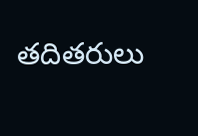తదితరులు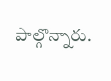పాల్గొన్నారు.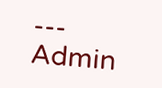---
Admin